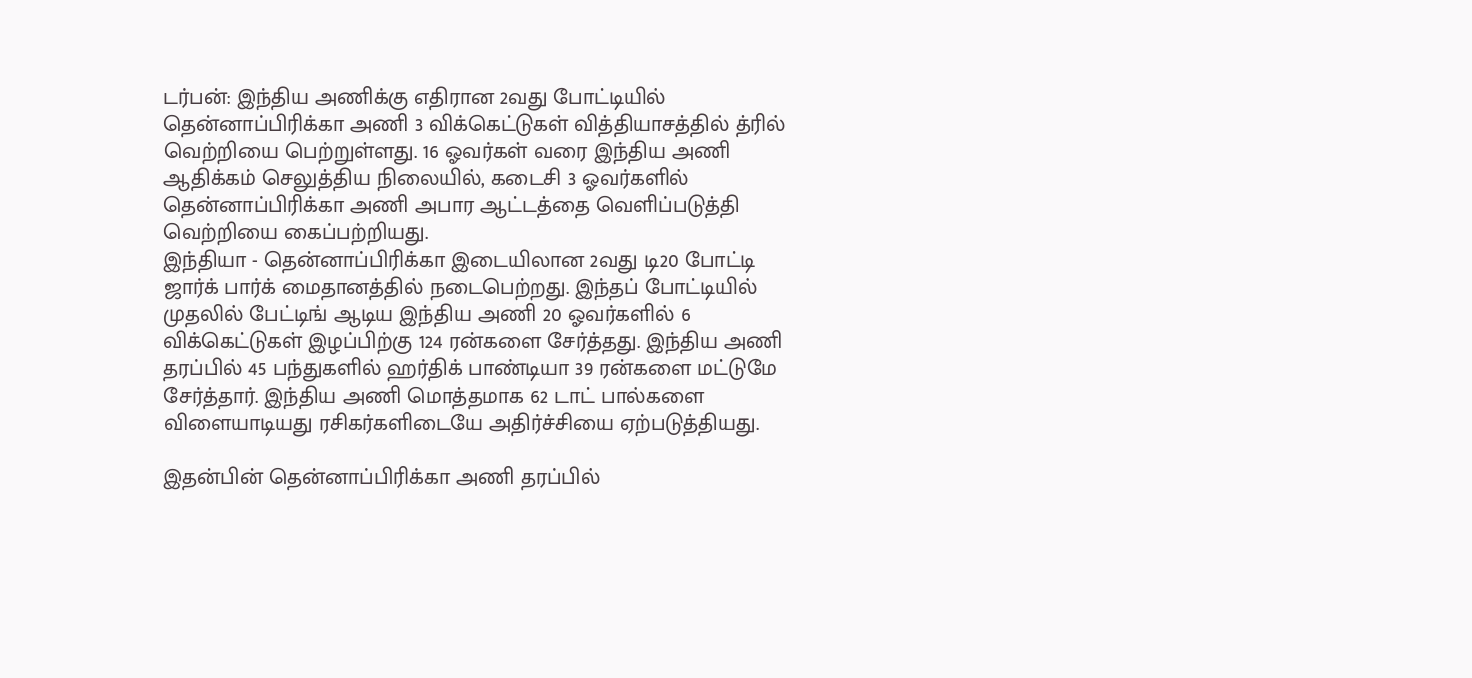டர்பன்: இந்திய அணிக்கு எதிரான 2வது போட்டியில் தென்னாப்பிரிக்கா அணி 3 விக்கெட்டுகள் வித்தியாசத்தில் த்ரில் வெற்றியை பெற்றுள்ளது. 16 ஓவர்கள் வரை இந்திய அணி ஆதிக்கம் செலுத்திய நிலையில், கடைசி 3 ஓவர்களில் தென்னாப்பிரிக்கா அணி அபார ஆட்டத்தை வெளிப்படுத்தி வெற்றியை கைப்பற்றியது.
இந்தியா - தென்னாப்பிரிக்கா இடையிலான 2வது டி20 போட்டி ஜார்க் பார்க் மைதானத்தில் நடைபெற்றது. இந்தப் போட்டியில் முதலில் பேட்டிங் ஆடிய இந்திய அணி 20 ஓவர்களில் 6 விக்கெட்டுகள் இழப்பிற்கு 124 ரன்களை சேர்த்தது. இந்திய அணி தரப்பில் 45 பந்துகளில் ஹர்திக் பாண்டியா 39 ரன்களை மட்டுமே சேர்த்தார். இந்திய அணி மொத்தமாக 62 டாட் பால்களை விளையாடியது ரசிகர்களிடையே அதிர்ச்சியை ஏற்படுத்தியது.

இதன்பின் தென்னாப்பிரிக்கா அணி தரப்பில்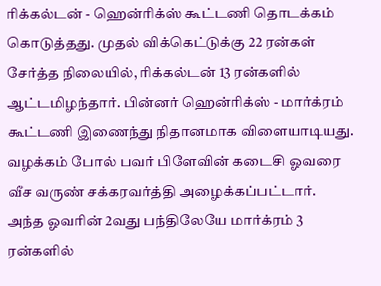ரிக்கல்டன் - ஹென்ரிக்ஸ் கூட்டணி தொடக்கம் கொடுத்தது. முதல் விக்கெட்டுக்கு 22 ரன்கள் சேர்த்த நிலையில், ரிக்கல்டன் 13 ரன்களில் ஆட்டமிழந்தார். பின்னர் ஹென்ரிக்ஸ் - மார்க்ரம் கூட்டணி இணைந்து நிதானமாக விளையாடியது. வழக்கம் போல் பவர் பிளேவின் கடைசி ஓவரை வீச வருண் சக்கரவர்த்தி அழைக்கப்பட்டார்.
அந்த ஓவரின் 2வது பந்திலேயே மார்க்ரம் 3 ரன்களில்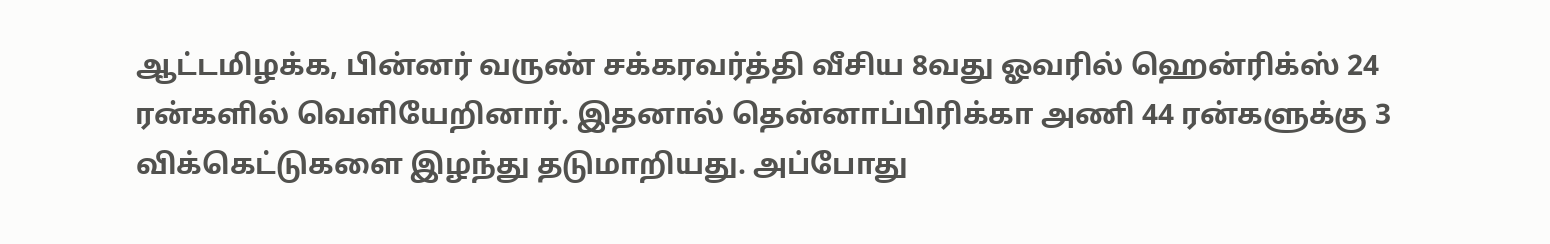ஆட்டமிழக்க, பின்னர் வருண் சக்கரவர்த்தி வீசிய 8வது ஓவரில் ஹென்ரிக்ஸ் 24 ரன்களில் வெளியேறினார். இதனால் தென்னாப்பிரிக்கா அணி 44 ரன்களுக்கு 3 விக்கெட்டுகளை இழந்து தடுமாறியது. அப்போது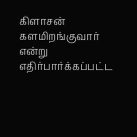கிளாசன் களமிறங்குவார் என்று எதிர்பார்க்கப்பட்ட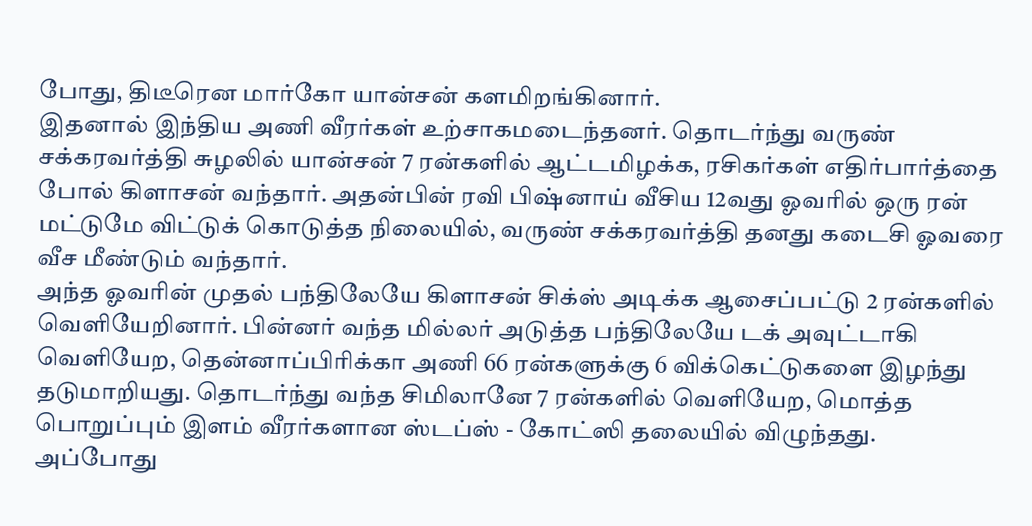போது, திடீரென மார்கோ யான்சன் களமிறங்கினார்.
இதனால் இந்திய அணி வீரர்கள் உற்சாகமடைந்தனர். தொடர்ந்து வருண் சக்கரவர்த்தி சுழலில் யான்சன் 7 ரன்களில் ஆட்டமிழக்க, ரசிகர்கள் எதிர்பார்த்தை போல் கிளாசன் வந்தார். அதன்பின் ரவி பிஷ்னாய் வீசிய 12வது ஓவரில் ஒரு ரன் மட்டுமே விட்டுக் கொடுத்த நிலையில், வருண் சக்கரவர்த்தி தனது கடைசி ஓவரை வீச மீண்டும் வந்தார்.
அந்த ஓவரின் முதல் பந்திலேயே கிளாசன் சிக்ஸ் அடிக்க ஆசைப்பட்டு 2 ரன்களில் வெளியேறினார். பின்னர் வந்த மில்லர் அடுத்த பந்திலேயே டக் அவுட்டாகி வெளியேற, தென்னாப்பிரிக்கா அணி 66 ரன்களுக்கு 6 விக்கெட்டுகளை இழந்து தடுமாறியது. தொடர்ந்து வந்த சிமிலானே 7 ரன்களில் வெளியேற, மொத்த பொறுப்பும் இளம் வீரர்களான ஸ்டப்ஸ் - கோட்ஸி தலையில் விழுந்தது.
அப்போது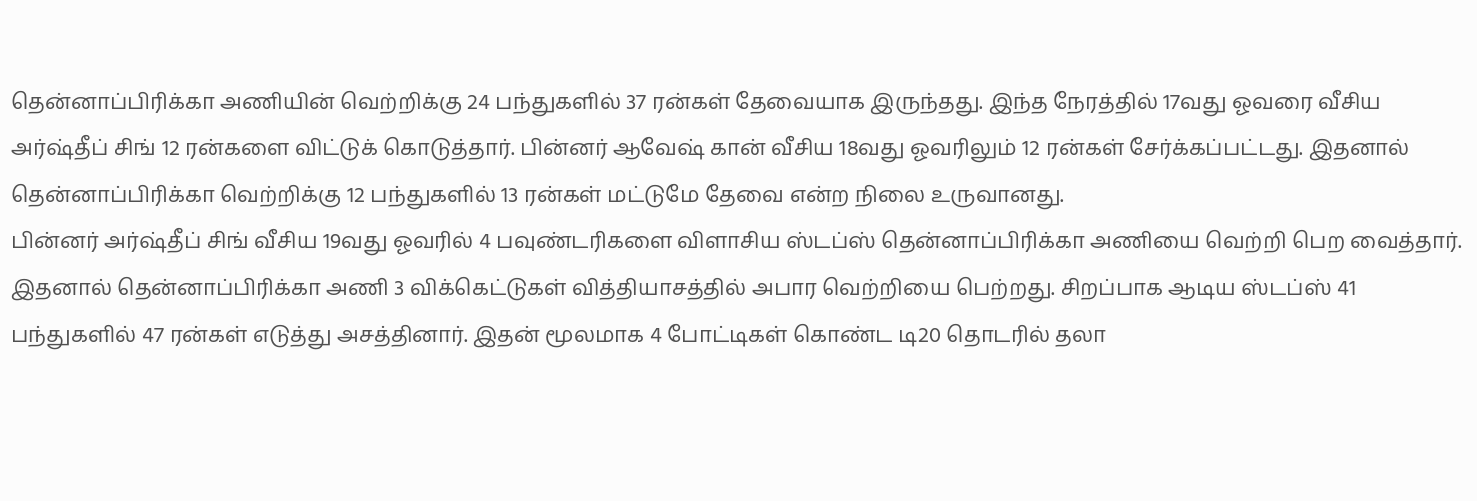தென்னாப்பிரிக்கா அணியின் வெற்றிக்கு 24 பந்துகளில் 37 ரன்கள் தேவையாக இருந்தது. இந்த நேரத்தில் 17வது ஓவரை வீசிய அர்ஷ்தீப் சிங் 12 ரன்களை விட்டுக் கொடுத்தார். பின்னர் ஆவேஷ் கான் வீசிய 18வது ஓவரிலும் 12 ரன்கள் சேர்க்கப்பட்டது. இதனால் தென்னாப்பிரிக்கா வெற்றிக்கு 12 பந்துகளில் 13 ரன்கள் மட்டுமே தேவை என்ற நிலை உருவானது.
பின்னர் அர்ஷ்தீப் சிங் வீசிய 19வது ஓவரில் 4 பவுண்டரிகளை விளாசிய ஸ்டப்ஸ் தென்னாப்பிரிக்கா அணியை வெற்றி பெற வைத்தார். இதனால் தென்னாப்பிரிக்கா அணி 3 விக்கெட்டுகள் வித்தியாசத்தில் அபார வெற்றியை பெற்றது. சிறப்பாக ஆடிய ஸ்டப்ஸ் 41 பந்துகளில் 47 ரன்கள் எடுத்து அசத்தினார். இதன் மூலமாக 4 போட்டிகள் கொண்ட டி20 தொடரில் தலா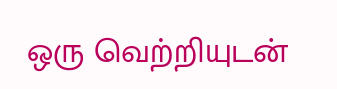ஒரு வெற்றியுடன்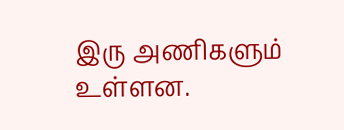இரு அணிகளும் உள்ளன.